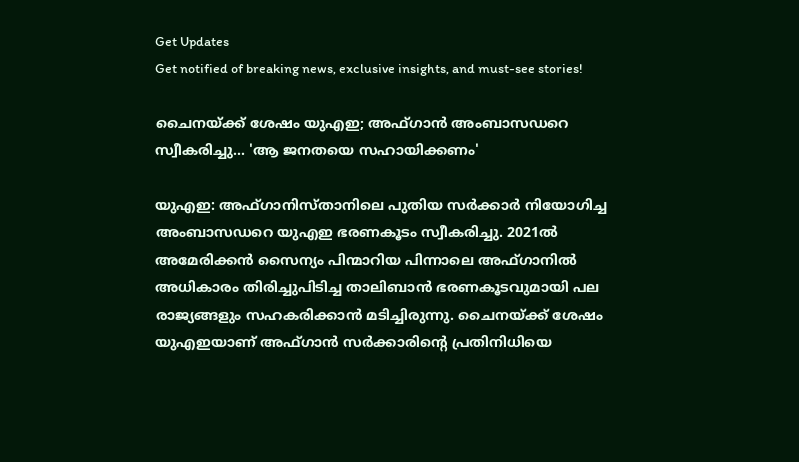Get Updates
Get notified of breaking news, exclusive insights, and must-see stories!

ചൈനയ്ക്ക് ശേഷം യുഎഇ; അഫ്ഗാന്‍ അംബാസഡറെ സ്വീകരിച്ചു... 'ആ ജനതയെ സഹായിക്കണം'

യുഎഇ: അഫ്ഗാനിസ്താനിലെ പുതിയ സര്‍ക്കാര്‍ നിയോഗിച്ച അംബാസഡറെ യുഎഇ ഭരണകൂടം സ്വീകരിച്ചു. 2021ല്‍ അമേരിക്കന്‍ സൈന്യം പിന്മാറിയ പിന്നാലെ അഫ്ഗാനില്‍ അധികാരം തിരിച്ചുപിടിച്ച താലിബാന്‍ ഭരണകൂടവുമായി പല രാജ്യങ്ങളും സഹകരിക്കാന്‍ മടിച്ചിരുന്നു. ചൈനയ്ക്ക് ശേഷം യുഎഇയാണ് അഫ്ഗാന്‍ സര്‍ക്കാരിന്റെ പ്രതിനിധിയെ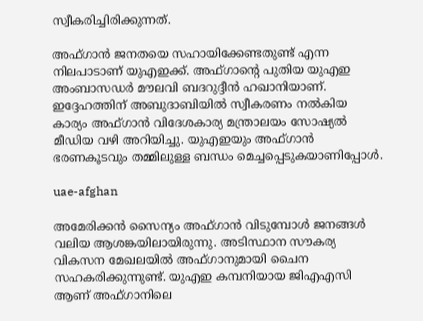സ്വീകരിച്ചിരിക്കുന്നത്.

അഫ്ഗാന്‍ ജനതയെ സഹായിക്കേണ്ടതുണ്ട് എന്ന നിലപാടാണ് യുഎഇക്ക്. അഫ്ഗാന്റെ പുതിയ യുഎഇ അംബാസഡര്‍ മൗലവി ബദറുദ്ദീന്‍ ഹഖാനിയാണ്. ഇദ്ദേഹത്തിന് അബുദാബിയില്‍ സ്വീകരണം നല്‍കിയ കാര്യം അഫ്ഗാന്‍ വിദേശകാര്യ മന്ത്രാലയം സോഷ്യല്‍ മീഡിയ വഴി അറിയിച്ചു. യുഎഇയും അഫ്ഗാന്‍ ഭരണകൂടവും തമ്മിലുള്ള ബന്ധം മെച്ചപ്പെടുകയാണിപ്പോള്‍.

uae-afghan

അമേരിക്കന്‍ സൈന്യം അഫ്ഗാന്‍ വിടുമ്പോള്‍ ജനങ്ങള്‍ വലിയ ആശങ്കയിലായിരുന്നു. അടിസ്ഥാന സൗകര്യ വികസന മേഖലയില്‍ അഫ്ഗാനുമായി ചൈന സഹകരിക്കുന്നുണ്ട്. യുഎഇ കമ്പനിയായ ജിഎഎസി ആണ് അഫ്ഗാനിലെ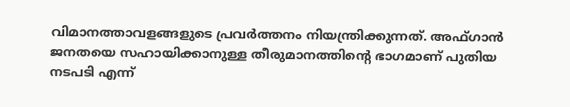വിമാനത്താവളങ്ങളുടെ പ്രവര്‍ത്തനം നിയന്ത്രിക്കുന്നത്. അഫ്ഗാന്‍ ജനതയെ സഹായിക്കാനുള്ള തീരുമാനത്തിന്റെ ഭാഗമാണ് പുതിയ നടപടി എന്ന്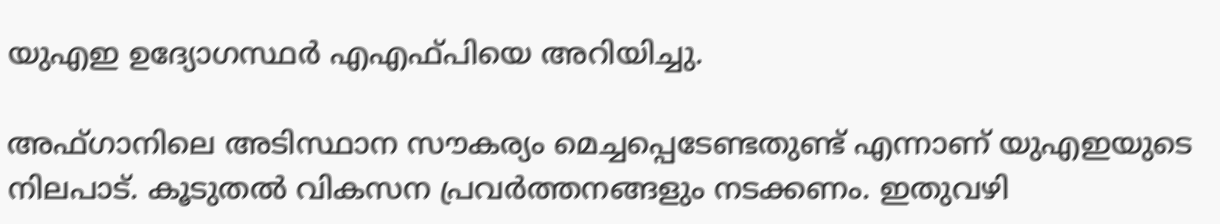യുഎഇ ഉദ്യോഗസ്ഥര്‍ എഎഫ്പിയെ അറിയിച്ചു.

അഫ്ഗാനിലെ അടിസ്ഥാന സൗകര്യം മെച്ചപ്പെടേണ്ടതുണ്ട് എന്നാണ് യുഎഇയുടെ നിലപാട്. കൂടുതല്‍ വികസന പ്രവര്‍ത്തനങ്ങളും നടക്കണം. ഇതുവഴി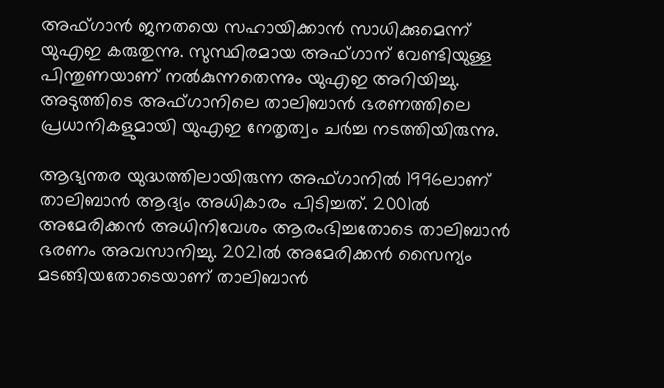അഫ്ഗാന്‍ ജനതയെ സഹായിക്കാന്‍ സാധിക്കുമെന്ന് യുഎഇ കരുതുന്നു. സുസ്ഥിരമായ അഫ്ഗാന് വേണ്ടിയുള്ള പിന്തുണയാണ് നല്‍കുന്നതെന്നും യുഎഇ അറിയിച്ചു. അടുത്തിടെ അഫ്ഗാനിലെ താലിബാന്‍ ഭരണത്തിലെ പ്രധാനികളുമായി യുഎഇ നേതൃത്വം ചര്‍ച്ച നടത്തിയിരുന്നു.

ആഭ്യന്തര യുദ്ധത്തിലായിരുന്ന അഫ്ഗാനില്‍ 1996ലാണ് താലിബാന്‍ ആദ്യം അധികാരം പിടിച്ചത്. 2001ല്‍ അമേരിക്കന്‍ അധിനിവേശം ആരംഭിച്ചതോടെ താലിബാന്‍ ഭരണം അവസാനിച്ചു. 2021ല്‍ അമേരിക്കന്‍ സൈന്യം മടങ്ങിയതോടെയാണ് താലിബാന്‍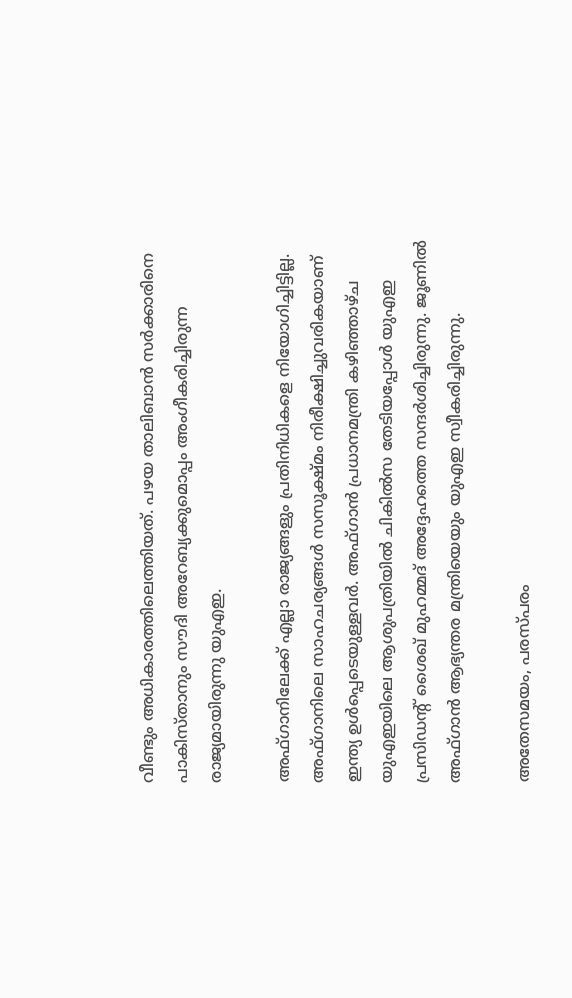വീണ്ടും അധികാരത്തിലെത്തിയത്. പഴയ താലിബാന്‍ സര്‍ക്കാരിനെ പാകിസ്താനും സൗദി അറേബ്യക്കുമൊപ്പം അംഗീകരിച്ചിരുന്ന രാജ്യമായിരുന്നു യുഎഇ.

അഫ്ഗാനിലേക്ക് എല്ലാ രാജ്യങ്ങളും പ്രതിനിധികളെ നിയോഗിച്ചിട്ടില്ല. അഫ്ഗാനിലെ സാഹചര്യങ്ങള്‍ സസൂക്ഷ്മം നിരീക്ഷിച്ചുവരികയാണ് ഇന്ത്യ ഉള്‍പ്പെടെയുള്ളവര്‍. അഫ്ഗാന്‍ പ്രധാനമന്ത്രി കഴിഞ്ഞാഴ്ച യുഎഇയിലെ ആശുപത്രിയില്‍ ചികില്‍സ തേടിയപ്പോള്‍ യുഎഇ പ്രസിഡന്റ് ശൈഖ് മുഹമ്മദ് അദ്ദേഹത്തെ സന്ദര്‍ശിച്ചിരുന്നു. ജൂണില്‍ അഫ്ഗാന്‍ ആഭ്യന്തര മന്ത്രിയെയും യുഎഇ സ്വീകരിച്ചിരുന്നു.

അതേസമയം, പരസ്പരം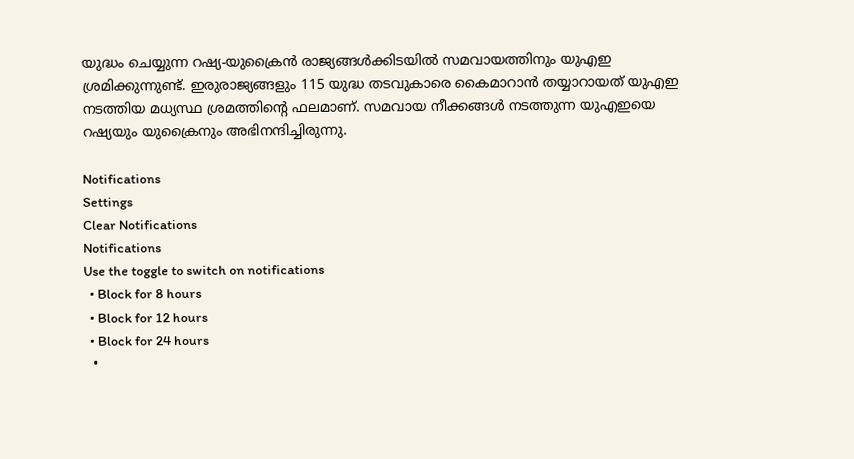യുദ്ധം ചെയ്യുന്ന റഷ്യ-യുക്രൈന്‍ രാജ്യങ്ങള്‍ക്കിടയില്‍ സമവായത്തിനും യുഎഇ ശ്രമിക്കുന്നുണ്ട്. ഇരുരാജ്യങ്ങളും 115 യുദ്ധ തടവുകാരെ കൈമാറാന്‍ തയ്യാറായത് യുഎഇ നടത്തിയ മധ്യസ്ഥ ശ്രമത്തിന്റെ ഫലമാണ്. സമവായ നീക്കങ്ങള്‍ നടത്തുന്ന യുഎഇയെ റഷ്യയും യുക്രൈനും അഭിനന്ദിച്ചിരുന്നു.

Notifications
Settings
Clear Notifications
Notifications
Use the toggle to switch on notifications
  • Block for 8 hours
  • Block for 12 hours
  • Block for 24 hours
  •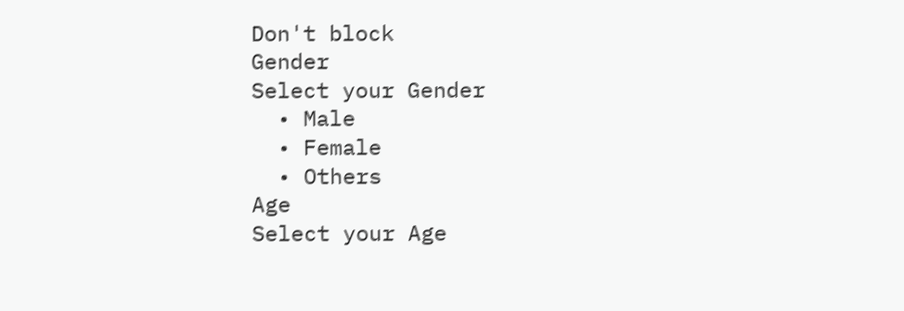Don't block
Gender
Select your Gender
  • Male
  • Female
  • Others
Age
Select your Age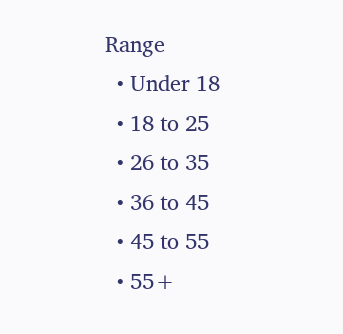Range
  • Under 18
  • 18 to 25
  • 26 to 35
  • 36 to 45
  • 45 to 55
  • 55+